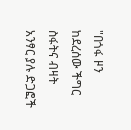"በጎፋ ዞን ከደረሰው ችግር ስፋትና ብዛት አንፃር ያሉ ድጋፎች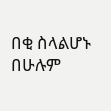በቂ ስላልሆኑ በሁሉም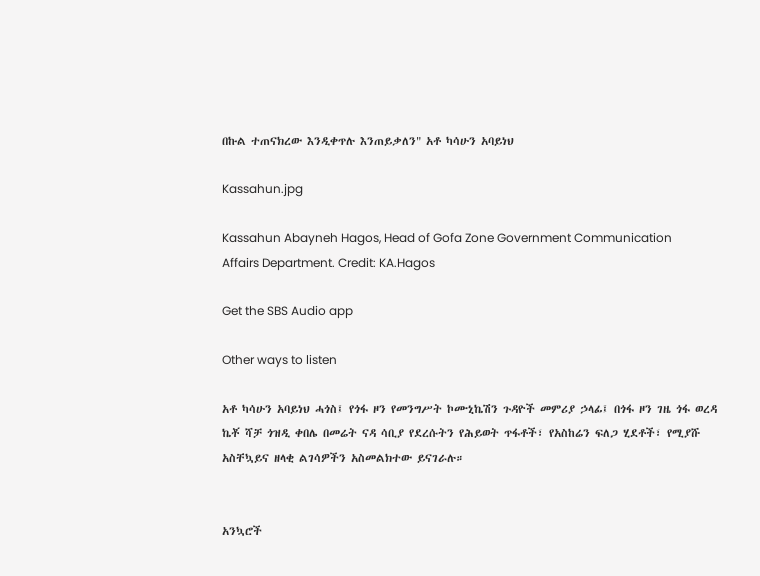በኩል ተጠናክረው እንዲቀጥሉ እንጠይቃለን" አቶ ካሳሁን አባይነህ

Kassahun.jpg

Kassahun Abayneh Hagos, Head of Gofa Zone Government Communication Affairs Department. Credit: KA.Hagos

Get the SBS Audio app

Other ways to listen

አቶ ካሳሁን አባይነህ ሓጎስ፤ የጎፋ ዞን የመንግሥት ኮሙኒኬሽን ጉዳዮች መምሪያ ኃላፊ፤ በጎፋ ዞን ገዜ ጎፋ ወረዳ ኬቾ ሻቻ ጎዝዲ ቀበሌ በመሬት ናዳ ሳቢያ የደረሱትን የሕይወት ጥፋቶች፣ የአስከሬን ፍለጋ ሂደቶች፣ የሚያሹ አስቸኳይና ዘላቂ ልገሳዎችን አስመልክተው ይናገራሉ።


አንኳሮች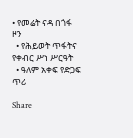• የመሬት ናዳ በጎፋ ዞን
  • የሕይወት ጥፋትና የቀብር ሥነ ሥርዓት
  • ዓለም አቀፍ የድጋፍ ጥሪ

Share